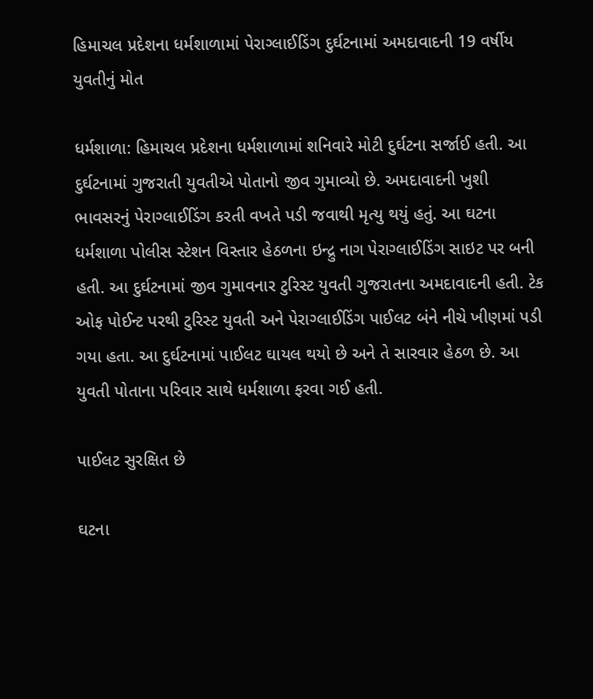હિમાચલ પ્રદેશના ધર્મશાળામાં પેરાગ્લાઈડિંગ દુર્ઘટનામાં અમદાવાદની 19 વર્ષીય યુવતીનું મોત

ધર્મશાળા: હિમાચલ પ્રદેશના ધર્મશાળામાં શનિવારે મોટી દુર્ઘટના સર્જાઈ હતી. આ દુર્ઘટનામાં ગુજરાતી યુવતીએ પોતાનો જીવ ગુમાવ્યો છે. અમદાવાદની ખુશી ભાવસરનું પેરાગ્લાઈડિંગ કરતી વખતે પડી જવાથી મૃત્યુ થયું હતું. આ ઘટના ધર્મશાળા પોલીસ સ્ટેશન વિસ્તાર હેઠળના ઇન્દ્રુ નાગ પેરાગ્લાઈડિંગ સાઇટ પર બની હતી. આ દુર્ઘટનામાં જીવ ગુમાવનાર ટુરિસ્ટ યુવતી ગુજરાતના અમદાવાદની હતી. ટેક ઓફ પોઈન્ટ પરથી ટુરિસ્ટ યુવતી અને પેરાગ્લાઈડિંગ પાઈલટ બંને નીચે ખીણમાં પડી ગયા હતા. આ દુર્ઘટનામાં પાઈલટ ઘાયલ થયો છે અને તે સારવાર હેઠળ છે. આ યુવતી પોતાના પરિવાર સાથે ધર્મશાળા ફરવા ગઈ હતી.

પાઈલટ સુરક્ષિત છે

ઘટના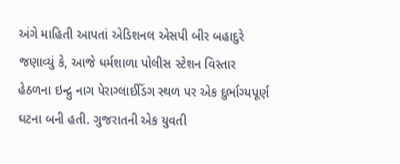અંગે માહિતી આપતાં એડિશનલ એસપી બીર બહાદુરે જણાવ્યું કે, આજે ધર્મશાળા પોલીસ સ્ટેશન વિસ્તાર હેઠળના ઇન્દ્રુ નાગ પેરાગ્લાઈડિંગ સ્થળ પર એક દુર્ભાગ્યપૂર્ણ ઘટના બની હતી. ગુજરાતની એક યુવતી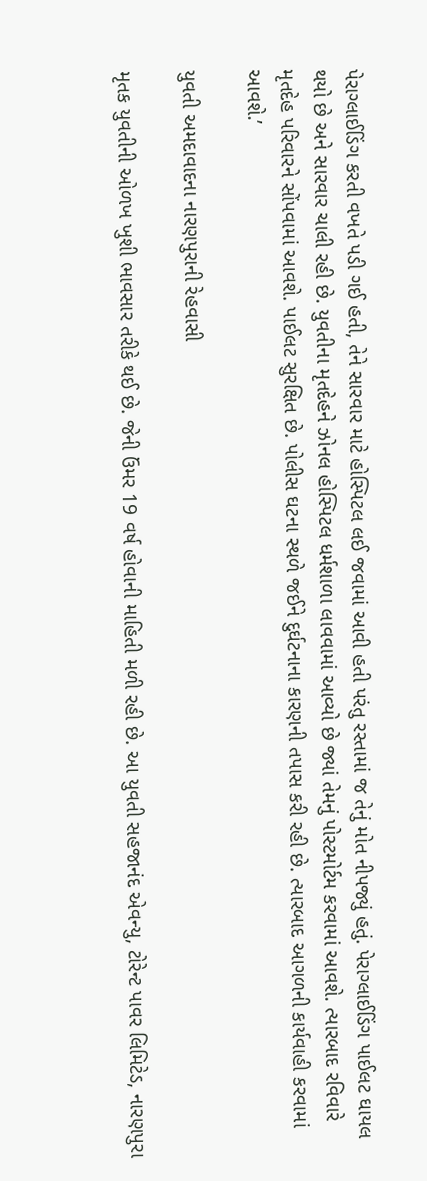પેરાગ્લાઈડિંગ કરતી વખતે પડી ગઈ હતી, તેને સારવાર માટે હોસ્પિટલ લઈ જવામાં આવી હતી પરંતુ રસ્તામાં જ તેનું મોત નીપજ્યું હતું. પેરાગ્લાઈડિંગ પાઈલટ ઘાયલ થયો છે અને સારવાર ચાલી રહી છે. યુવતીના મૃતદેહને ઝોનલ હોસ્પિટલ ધર્મશાળા લાવવામાં આવ્યો છે જ્યાં તેમનું પોસ્ટમોર્ટમ કરવામાં આવશે. ત્યારબાદ રવિવારે મૃતદેહ પરિવારને સોંપવામાં આવશે. પાઈલટ સુરક્ષિત છે. પોલીસ ઘટના સ્થળે જઈને દુર્ઘટનાના કારણની તપાસ કરી રહી છે. ત્યારબાદ આગળની કાર્યવાહી કરવામાં આવશે.’

યુવતી અમદાવાદના નારણપુરાની રેહવાસી

મૃતક યુવતીની ઓળખ ખુશી ભાવસાર તરીકે થઈ છે. જેની ઉંમર 19 વર્ષ હોવાની માહિતી મળી રહી છે. આ યુવતી સહજાનંદ એવન્યુ, ટોરેન્ટ પાવર લિમિટેડ, નારણપુરા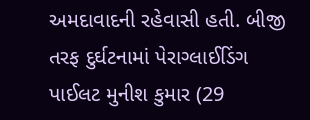અમદાવાદની રહેવાસી હતી. બીજી તરફ દુર્ઘટનામાં પેરાગ્લાઈડિંગ પાઈલટ મુનીશ કુમાર (29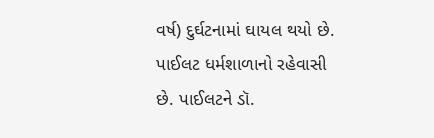વર્ષ) દુર્ઘટનામાં ઘાયલ થયો છે. પાઈલટ ધર્મશાળાનો રહેવાસી છે. પાઈલટને ડૉ.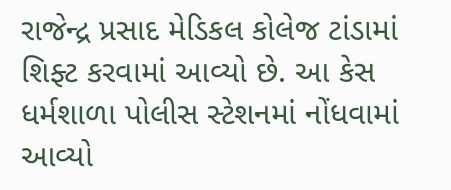રાજેન્દ્ર પ્રસાદ મેડિકલ કોલેજ ટાંડામાં શિફ્ટ કરવામાં આવ્યો છે. આ કેસ ધર્મશાળા પોલીસ સ્ટેશનમાં નોંધવામાં આવ્યો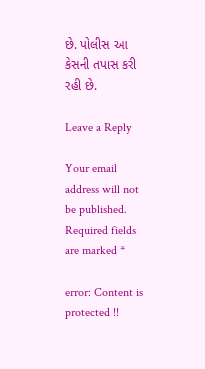છે. પોલીસ આ કેસની તપાસ કરી રહી છે.

Leave a Reply

Your email address will not be published. Required fields are marked *

error: Content is protected !!